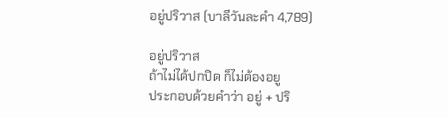อยู่ปริวาส (บาลีวันละคำ 4,789)

อยู่ปริวาส
ถ้าไม่ได้ปกปิด ก็ไม่ต้องอยู
ประกอบด้วยคำว่า อยู่ + ปริ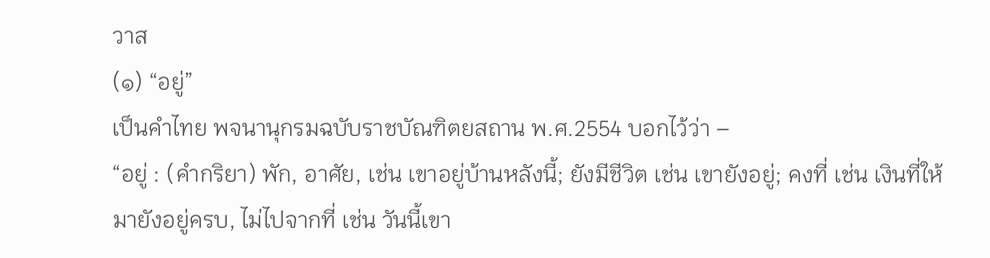วาส
(๑) “อยู่”
เป็นคำไทย พจนานุกรมฉบับราชบัณฑิตยสถาน พ.ศ.2554 บอกไว้ว่า –
“อยู่ : (คำกริยา) พัก, อาศัย, เช่น เขาอยู่บ้านหลังนี้; ยังมีชีวิต เช่น เขายังอยู่; คงที่ เช่น เงินที่ให้มายังอยู่ครบ, ไม่ไปจากที่ เช่น วันนี้เขา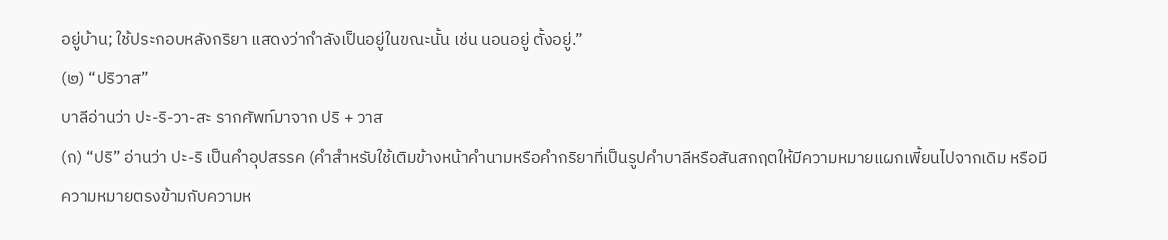อยู่บ้าน; ใช้ประกอบหลังกริยา แสดงว่ากำลังเป็นอยู่ในขณะนั้น เช่น นอนอยู่ ตั้งอยู่.”
(๒) “ปริวาส”
บาลีอ่านว่า ปะ-ริ-วา-สะ รากศัพท์มาจาก ปริ + วาส
(ก) “ปริ” อ่านว่า ปะ-ริ เป็นคำอุปสรรค (คำสำหรับใช้เติมข้างหน้าคำนามหรือคำกริยาที่เป็นรูปคำบาลีหรือสันสกฤตให้มีความหมายแผกเพี้ยนไปจากเดิม หรือมีความหมายตรงข้ามกับความห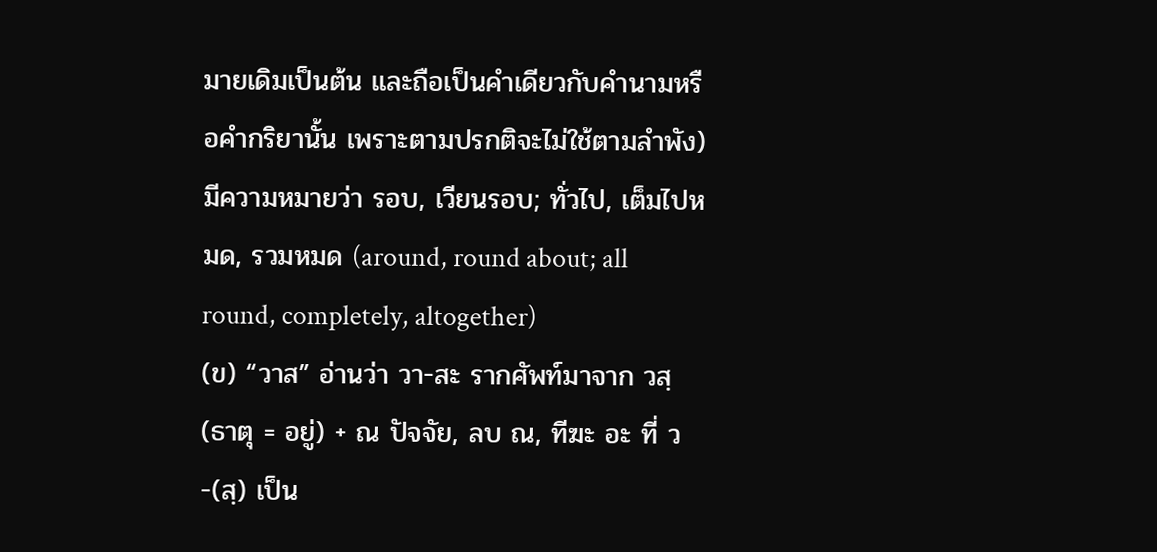มายเดิมเป็นต้น และถือเป็นคำเดียวกับคำนามหรือคำกริยานั้น เพราะตามปรกติจะไม่ใช้ตามลำพัง) มีความหมายว่า รอบ, เวียนรอบ; ทั่วไป, เต็มไปหมด, รวมหมด (around, round about; all round, completely, altogether)
(ข) “วาส” อ่านว่า วา-สะ รากศัพท์มาจาก วสฺ (ธาตุ = อยู่) + ณ ปัจจัย, ลบ ณ, ทีฆะ อะ ที่ ว-(สฺ) เป็น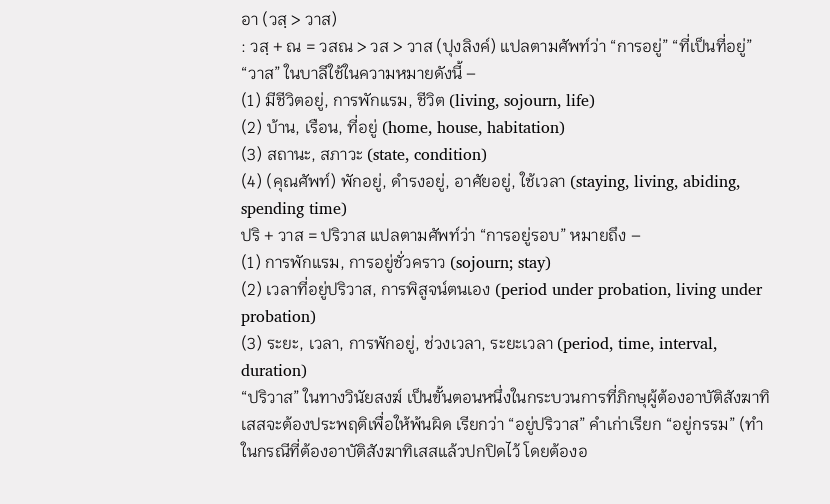อา (วสฺ > วาส)
: วสฺ + ณ = วสณ > วส > วาส (ปุงลิงค์) แปลตามศัพท์ว่า “การอยู่” “ที่เป็นที่อยู่”
“วาส” ในบาลีใช้ในความหมายดังนี้ –
(1) มีชีวิตอยู่, การพักแรม, ชีวิต (living, sojourn, life)
(2) บ้าน, เรือน, ที่อยู่ (home, house, habitation)
(3) สถานะ, สภาวะ (state, condition)
(4) (คุณศัพท์) พักอยู่, ดำรงอยู่, อาศัยอยู่, ใช้เวลา (staying, living, abiding, spending time)
ปริ + วาส = ปริวาส แปลตามศัพท์ว่า “การอยู่รอบ” หมายถึง –
(1) การพักแรม, การอยู่ชั่วคราว (sojourn; stay)
(2) เวลาที่อยู่ปริวาส, การพิสูจน์ตนเอง (period under probation, living under probation)
(3) ระยะ, เวลา, การพักอยู่, ช่วงเวลา, ระยะเวลา (period, time, interval, duration)
“ปริวาส” ในทางวินัยสงฆ์ เป็นขั้นตอนหนึ่งในกระบวนการที่ภิกษุผู้ต้องอาบัติสังฆาทิเสสจะต้องประพฤติเพื่อให้พ้นผิด เรียกว่า “อยู่ปริวาส” คำเก่าเรียก “อยู่กรรม” (ทำในกรณีที่ต้องอาบัติสังฆาทิเสสแล้วปกปิดไว้ โดยต้องอ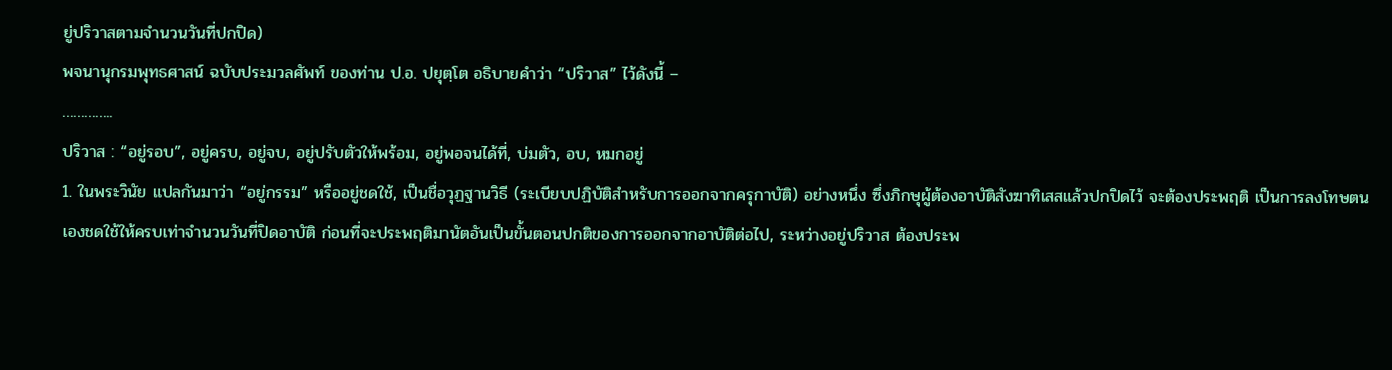ยู่ปริวาสตามจำนวนวันที่ปกปิด)
พจนานุกรมพุทธศาสน์ ฉบับประมวลศัพท์ ของท่าน ป.อ. ปยุตฺโต อธิบายคำว่า “ปริวาส” ไว้ดังนี้ –
…………..
ปริวาส : “อยู่รอบ”, อยู่ครบ, อยู่จบ, อยู่ปรับตัวให้พร้อม, อยู่พอจนได้ที่, บ่มตัว, อบ, หมกอยู่
1. ในพระวินัย แปลกันมาว่า “อยู่กรรม” หรืออยู่ชดใช้, เป็นชื่อวุฏฐานวิธี (ระเบียบปฏิบัติสำหรับการออกจากครุกาบัติ) อย่างหนึ่ง ซึ่งภิกษุผู้ต้องอาบัติสังฆาทิเสสแล้วปกปิดไว้ จะต้องประพฤติ เป็นการลงโทษตนเองชดใช้ให้ครบเท่าจำนวนวันที่ปิดอาบัติ ก่อนที่จะประพฤติมานัตอันเป็นขั้นตอนปกติของการออกจากอาบัติต่อไป, ระหว่างอยู่ปริวาส ต้องประพ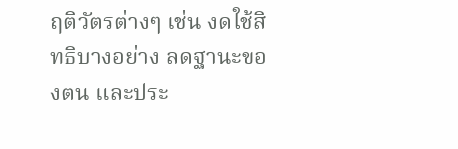ฤติวัตรต่างๆ เช่น งดใช้สิทธิบางอย่าง ลดฐานะของตน และประ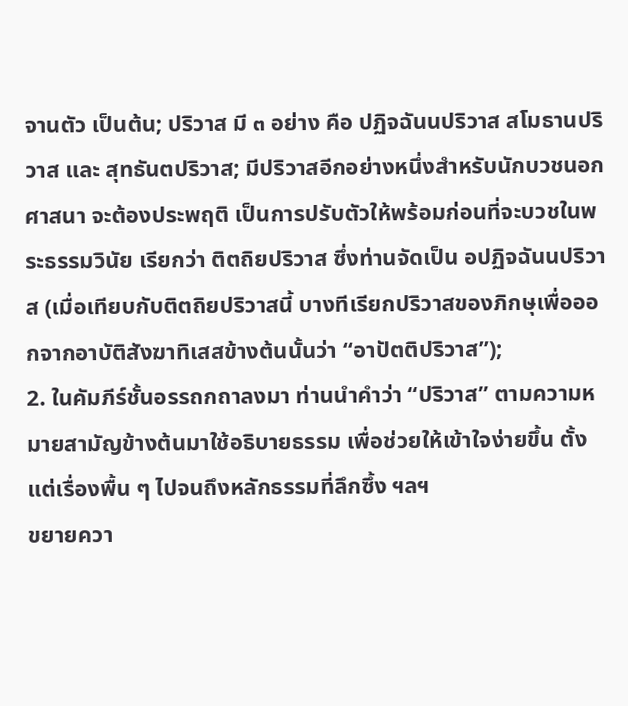จานตัว เป็นต้น; ปริวาส มี ๓ อย่าง คือ ปฏิจฉันนปริวาส สโมธานปริวาส และ สุทธันตปริวาส; มีปริวาสอีกอย่างหนึ่งสำหรับนักบวชนอกศาสนา จะต้องประพฤติ เป็นการปรับตัวให้พร้อมก่อนที่จะบวชในพระธรรมวินัย เรียกว่า ติตถิยปริวาส ซึ่งท่านจัดเป็น อปฏิจฉันนปริวาส (เมื่อเทียบกับติตถิยปริวาสนี้ บางทีเรียกปริวาสของภิกษุเพื่อออกจากอาบัติสังฆาทิเสสข้างต้นนั้นว่า “อาปัตติปริวาส”);
2. ในคัมภีร์ชั้นอรรถกถาลงมา ท่านนำคำว่า “ปริวาส” ตามความหมายสามัญข้างต้นมาใช้อธิบายธรรม เพื่อช่วยให้เข้าใจง่ายขึ้น ตั้งแต่เรื่องพื้น ๆ ไปจนถึงหลักธรรมที่ลึกซึ้ง ฯลฯ
ขยายควา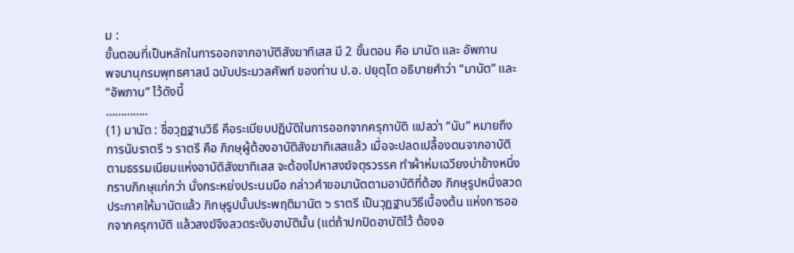ม :
ขั้นตอนที่เป็นหลักในการออกจากอาบัติสังฆาทิเสส มี 2 ขั้นตอน คือ มานัต และ อัพภาน
พจนานุกรมพุทธศาสน์ ฉบับประมวลศัพท์ ของท่าน ป.อ. ปยุตฺโต อธิบายคำว่า “มานัต” และ “อัพภาน” ไว้ดังนี้
…………..
(1) มานัต : ชื่อวุฏฐานวิธี คือระเบียบปฏิบัติในการออกจากครุกาบัติ แปลว่า “นับ” หมายถึงการนับราตรี ๖ ราตรี คือ ภิกษุผู้ต้องอาบัติสังฆาทิเสสแล้ว เมื่อจะปลดเปลื้องตนจากอาบัติตามธรรมเนียมแห่งอาบัติสังฆาทิเสส จะต้องไปหาสงฆ์จตุรวรรค ทำผ้าห่มเฉวียงบ่าข้างหนึ่ง กราบภิกษุแก่กว่า นั่งกระหย่งประนมมือ กล่าวคำขอมานัตตามอาบัติที่ต้อง ภิกษุรูปหนึ่งสวดประกาศให้มานัตแล้ว ภิกษุรูปนั้นประพฤติมานัต ๖ ราตรี เป็นวุฏฐานวิธีเบื้องต้น แห่งการออกจากครุกาบัติ แล้วสงฆ์จึงสวดระงับอาบัตินั้น (แต่ถ้าปกปิดอาบัติไว้ ต้องอ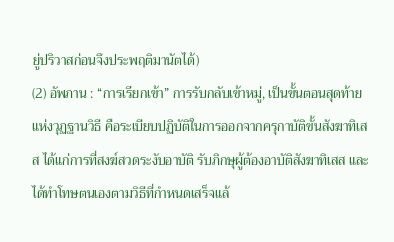ยู่ปริวาสก่อนจึงประพฤติมานัตได้)
(2) อัพภาน : “การเรียกเข้า” การรับกลับเข้าหมู่, เป็นขั้นตอนสุดท้ายแห่งวุฏฐานวิธี คือระเบียบปฏิบัติในการออกจากครุกาบัติขั้นสังฆาทิเสส ได้แก่การที่สงฆ์สวดระงับอาบัติ รับภิกษุผู้ต้องอาบัติสังฆาทิเสส และได้ทำโทษตนเองตามวิธีที่กำหนดเสร็จแล้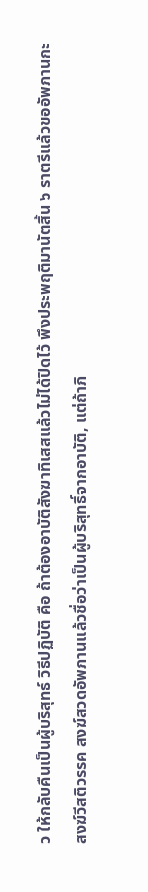ว ให้กลับคืนเป็นผู้บริสุทธ์ วิธีปฏิบัติ คือ ถ้าต้องอาบัติสังฆาทิเสสแล้วไม่ได้ปิดไว้ พึงประพฤติมานัตสิ้น ๖ ราตรีแล้วขออัพภานกะสงฆ์วีสติวรรค สงฆ์สวดอัพภานแล้วชื่อว่าเป็นผู้บริสุทธิ์จากอาบัติ, แต่ถ้าภิ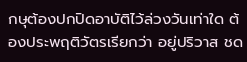กษุต้องปกปิดอาบัติไว้ล่วงวันเท่าใด ต้องประพฤติวัตรเรียกว่า อยู่ปริวาส ชด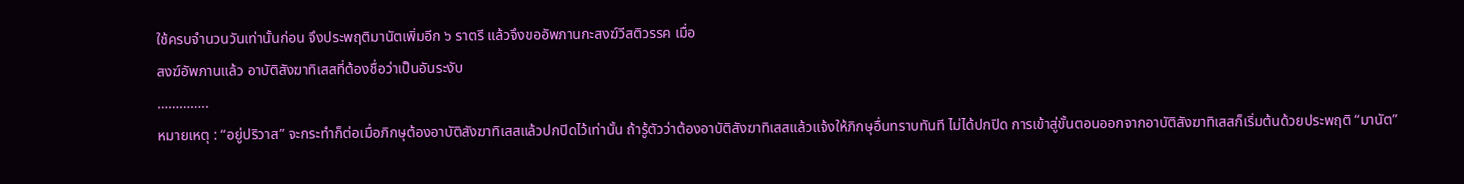ใช้ครบจำนวนวันเท่านั้นก่อน จึงประพฤติมานัตเพิ่มอีก ๖ ราตรี แล้วจึงขออัพภานกะสงฆ์วีสติวรรค เมื่อ
สงฆ์อัพภานแล้ว อาบัติสังฆาทิเสสที่ต้องชื่อว่าเป็นอันระงับ
…………..
หมายเหตุ : “อยู่ปริวาส” จะกระทำก็ต่อเมื่อภิกษุต้องอาบัติสังฆาทิเสสแล้วปกปิดไว้เท่านั้น ถ้ารู้ตัวว่าต้องอาบัติสังฆาทิเสสแล้วแจ้งให้ภิกษุอื่นทราบทันที ไม่ได้ปกปิด การเข้าสู่ขั้นตอนออกจากอาบัติสังฆาทิเสสก็เริ่มต้นด้วยประพฤติ “มานัต”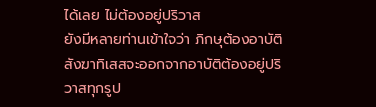ได้เลย ไม่ต้องอยู่ปริวาส
ยังมีหลายท่านเข้าใจว่า ภิกษุต้องอาบัติสังฆาทิเสสจะออกจากอาบัติต้องอยู่ปริวาสทุกรูป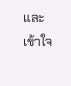และเข้าใจ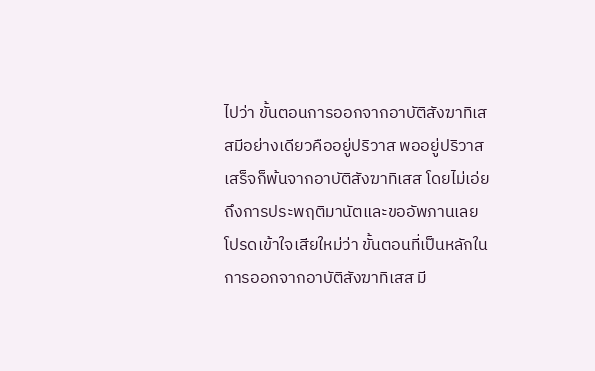ไปว่า ขั้นตอนการออกจากอาบัติสังฆาทิเสสมีอย่างเดียวคืออยู่ปริวาส พออยู่ปริวาสเสร็จก็พ้นจากอาบัติสังฆาทิเสส โดยไม่เอ่ยถึงการประพฤติมานัตและขออัพภานเลย
โปรดเข้าใจเสียใหม่ว่า ขั้นตอนที่เป็นหลักในการออกจากอาบัติสังฆาทิเสส มี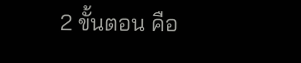2 ขั้นตอน คือ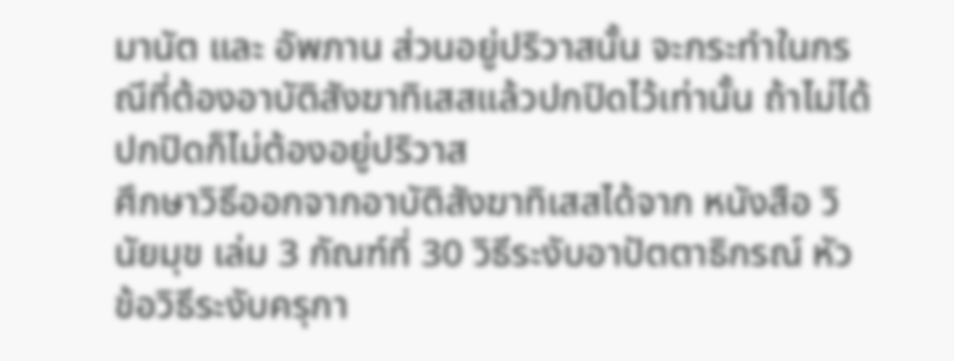มานัต และ อัพภาน ส่วนอยู่ปริวาสนั้น จะกระทำในกรณีที่ต้องอาบัติสังฆาทิเสสแล้วปกปิดไว้เท่านั้น ถ้าไม่ได้ปกปิดก็ไม่ต้องอยู่ปริวาส
ศึกษาวิธีออกจากอาบัติสังฆาทิเสสได้จาก หนังสือ วินัยมุข เล่ม 3 กัณฑ์ที่ 30 วิธีระงับอาปัตตาธิกรณ์ หัวข้อวิธีระงับครุกา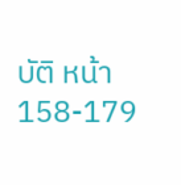บัติ หน้า 158-179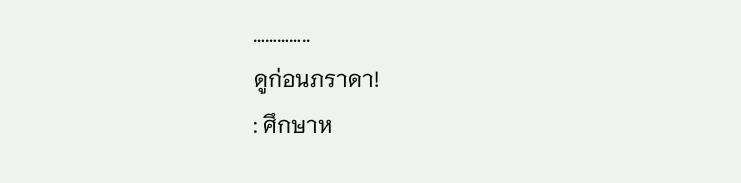…………..
ดูก่อนภราดา!
: ศึกษาห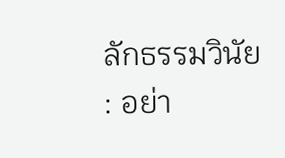ลักธรรมวินัย
: อย่า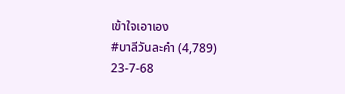เข้าใจเอาเอง
#บาลีวันละคำ (4,789)
23-7-68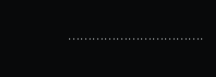…………………………….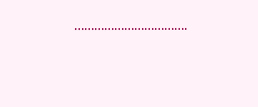…………………………….